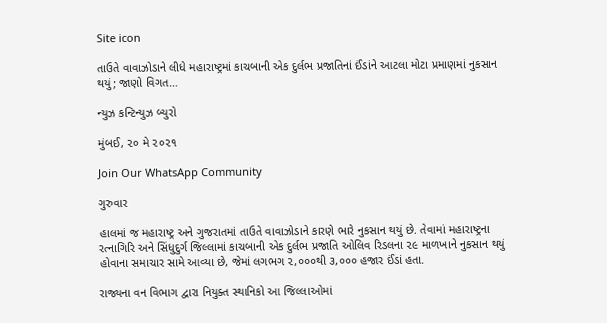Site icon

તાઉતે વાવાઝોડાને લીધે મહારાષ્ટ્રમાં કાચબાની એક દુર્લભ પ્રજાતિનાં ઈંડાંને આટલા મોટા પ્રમાણમાં નુકસાન થયું; જાણો વિગત…

ન્યુઝ કન્ટિન્યુઝ બ્યુરો

મુંબઈ, ૨૦ મે ૨૦૨૧

Join Our WhatsApp Community

ગુરુવાર

હાલમાં જ મહારાષ્ટ્ર અને ગુજરાતમાં તાઉતે વાવાઝોડાને કારણે ભારે નુકસાન થયું છે. તેવામાં મહારાષ્ટ્રના રત્નાગિરિ અને સિંધુદુર્ગ જિલ્લામાં કાચબાની એક દુર્લભ પ્રજાતિ ઓલિવ રિડલના ૨૯ માળખાને નુકસાન થયું હોવાના સમાચાર સામે આવ્યા છે, જેમાં લગભગ ૨,૦૦૦થી ૩,૦૦૦ હજાર ઈંડાં હતા.

રાજ્યના વન વિભાગ દ્વારા નિયુક્ત સ્થાનિકો આ જિલ્લાઓમાં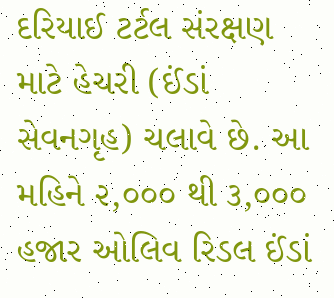દરિયાઈ ટર્ટલ સંરક્ષણ માટે હેચરી (ઈંડાં સેવનગૃહ) ચલાવે છે. આ મહિને ૨,૦૦૦ થી ૩,૦૦૦ હજાર ઓલિવ રિડલ ઈંડાં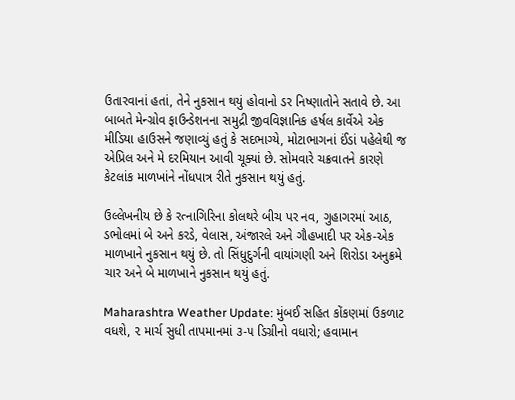ઉતારવાનાં હતાં, તેને નુકસાન થયું હોવાનો ડર નિષ્ણાતોને સતાવે છે. આ બાબતે મેન્ગ્રોવ ફાઉન્ડેશનના સમુદ્રી જીવવિજ્ઞાનિક હર્ષલ કાર્વેએ એક મીડિયા હાઉસને જણાવ્યું હતું કે સદભાગ્યે, મોટાભાગનાં ઈંડાં પહેલેથી જ એપ્રિલ અને મે દરમિયાન આવી ચૂક્યાં છે. સોમવારે ચક્રવાતને કારણે કેટલાંક માળખાંને નોંધપાત્ર રીતે નુકસાન થયું હતું.

ઉલ્લેખનીય છે કે રત્નાગિરિના કોલથરે બીચ પર નવ, ગુહાગરમાં આઠ, ડભોલમાં બે અને કરડે, વેલાસ, અંજારલે અને ગૌહખાદી પર એક-એક માળખાને નુકસાન થયું છે. તો સિંધુદુર્ગની વાયાંગણી અને શિરોડા અનુક્રમે ચાર અને બે માળખાને નુકસાન થયું હતું.

Maharashtra Weather Update: મુંબઈ સહિત કોંકણમાં ઉકળાટ વધશે, ૨ માર્ચ સુધી તાપમાનમાં ૩-૫ ડિગ્રીનો વધારો; હવામાન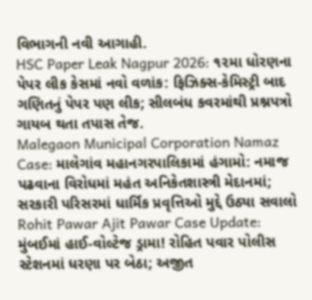વિભાગની નવી આગાહી.
HSC Paper Leak Nagpur 2026: ૧૨મા ધોરણના પેપર લીક કેસમાં નવો વળાંક: ફિઝિક્સ-કેમિસ્ટ્રી બાદ ગણિતનું પેપર પણ લીક; સીલબંધ કવરમાંથી પ્રશ્નપત્રો ગાયબ થતા તપાસ તેજ.
Malegaon Municipal Corporation Namaz Case: માલેગાંવ મહાનગરપાલિકામાં હંગામો: નમાજ પઢવાના વિરોધમાં મહંત અનિકેતશાસ્ત્રી મેદાનમાં; સરકારી પરિસરમાં ધાર્મિક પ્રવૃત્તિઓ મુદ્દે ઉઠ્યા સવાલો
Rohit Pawar Ajit Pawar Case Update: મુંબઈમાં હાઈ-વોલ્ટેજ ડ્રામા! રોહિત પવાર પોલીસ સ્ટેશનમાં ધરણા પર બેઠા; અજીત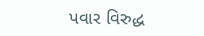પવાર વિરુદ્ધ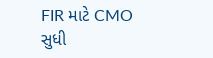FIR માટે CMO સુધી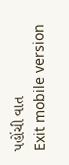પહોંચી વાત
Exit mobile version